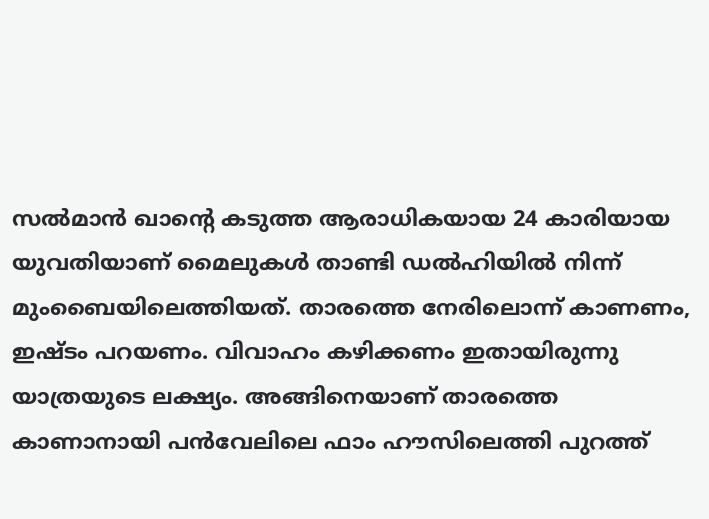സൽമാൻ ഖാൻ്റെ കടുത്ത ആരാധികയായ 24 കാരിയായ യുവതിയാണ് മൈലുകൾ താണ്ടി ഡൽഹിയിൽ നിന്ന് മുംബൈയിലെത്തിയത്. താരത്തെ നേരിലൊന്ന് കാണണം, ഇഷ്ടം പറയണം. വിവാഹം കഴിക്കണം ഇതായിരുന്നു യാത്രയുടെ ലക്ഷ്യം. അങ്ങിനെയാണ് താരത്തെ കാണാനായി പൻവേലിലെ ഫാം ഹൗസിലെത്തി പുറത്ത്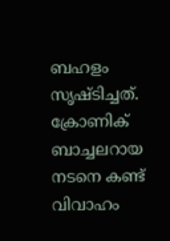ബഹളം സൃഷ്ടിച്ചത്. ക്രോണിക് ബാച്ചലറായ നടനെ കണ്ട് വിവാഹം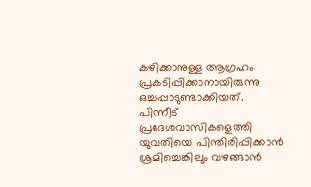കഴിക്കാനുള്ള ആഗ്രഹം പ്രകടിപ്പിക്കാനായിരുന്നു ഒച്ചപ്പാടുണ്ടാക്കിയത്.
പിന്നീട് പ്രദേശവാസികളെത്തി യുവതിയെ പിന്തിരിപ്പിക്കാൻ ശ്രമിച്ചെങ്കിലും വഴങ്ങാൻ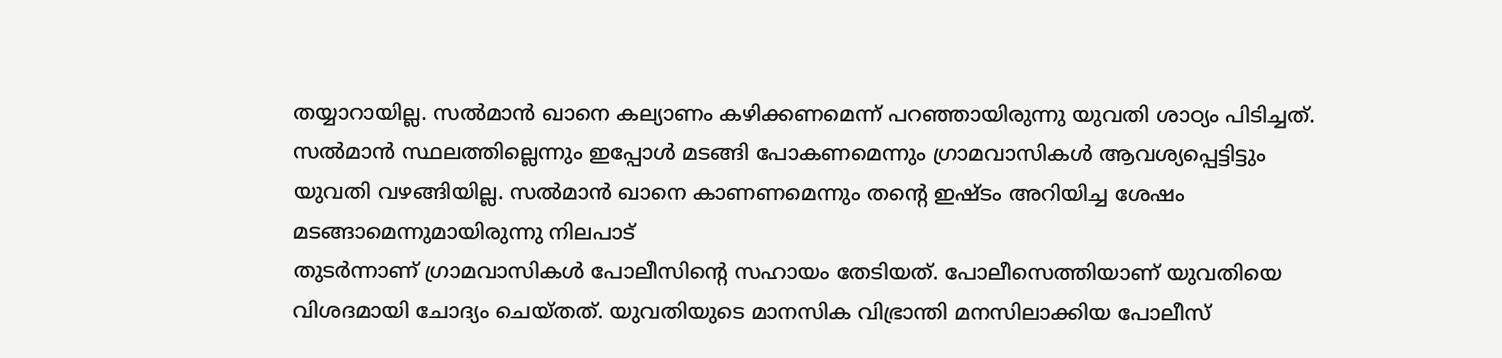തയ്യാറായില്ല. സൽമാൻ ഖാനെ കല്യാണം കഴിക്കണമെന്ന് പറഞ്ഞായിരുന്നു യുവതി ശാഠ്യം പിടിച്ചത്. സൽമാൻ സ്ഥലത്തില്ലെന്നും ഇപ്പോൾ മടങ്ങി പോകണമെന്നും ഗ്രാമവാസികൾ ആവശ്യപ്പെട്ടിട്ടും യുവതി വഴങ്ങിയില്ല. സൽമാൻ ഖാനെ കാണണമെന്നും തന്റെ ഇഷ്ടം അറിയിച്ച ശേഷം മടങ്ങാമെന്നുമായിരുന്നു നിലപാട്
തുടർന്നാണ് ഗ്രാമവാസികൾ പോലീസിന്റെ സഹായം തേടിയത്. പോലീസെത്തിയാണ് യുവതിയെ വിശദമായി ചോദ്യം ചെയ്തത്. യുവതിയുടെ മാനസിക വിഭ്രാന്തി മനസിലാക്കിയ പോലീസ്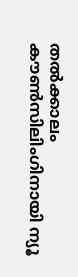തൽക്കാലം
കൗൺസിലിംഗിനായി ന്യൂ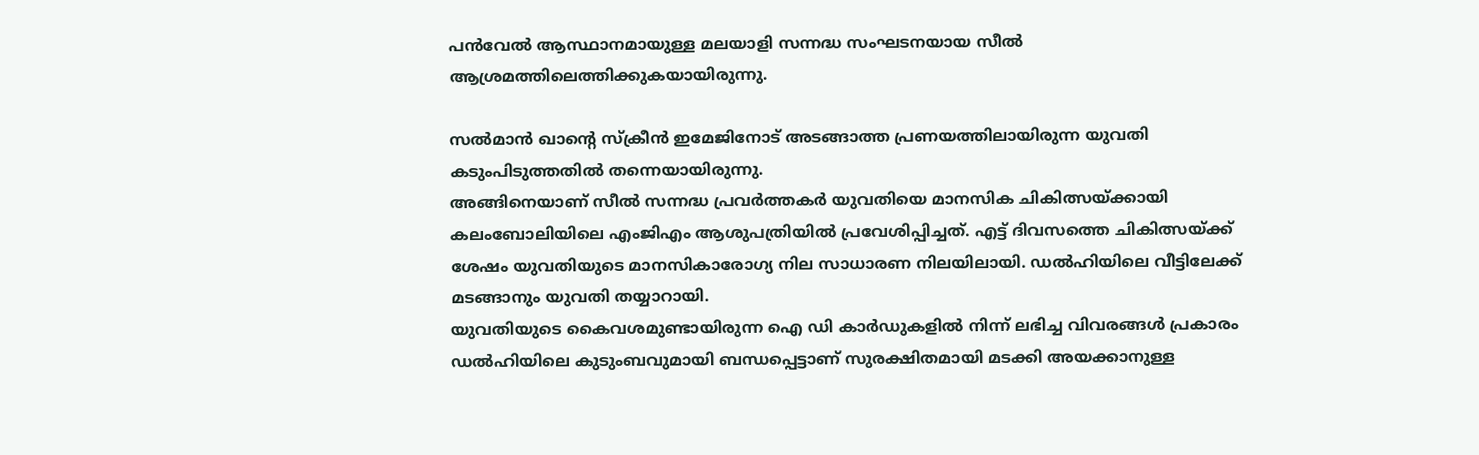പൻവേൽ ആസ്ഥാനമായുള്ള മലയാളി സന്നദ്ധ സംഘടനയായ സീൽ ആശ്രമത്തിലെത്തിക്കുകയായിരുന്നു.

സൽമാൻ ഖാന്റെ സ്ക്രീൻ ഇമേജിനോട് അടങ്ങാത്ത പ്രണയത്തിലായിരുന്ന യുവതി കടുംപിടുത്തതിൽ തന്നെയായിരുന്നു.
അങ്ങിനെയാണ് സീൽ സന്നദ്ധ പ്രവർത്തകർ യുവതിയെ മാനസിക ചികിത്സയ്ക്കായി കലംബോലിയിലെ എംജിഎം ആശുപത്രിയിൽ പ്രവേശിപ്പിച്ചത്. എട്ട് ദിവസത്തെ ചികിത്സയ്ക്ക് ശേഷം യുവതിയുടെ മാനസികാരോഗ്യ നില സാധാരണ നിലയിലായി. ഡൽഹിയിലെ വീട്ടിലേക്ക് മടങ്ങാനും യുവതി തയ്യാറായി.
യുവതിയുടെ കൈവശമുണ്ടായിരുന്ന ഐ ഡി കാർഡുകളിൽ നിന്ന് ലഭിച്ച വിവരങ്ങൾ പ്രകാരം ഡൽഹിയിലെ കുടുംബവുമായി ബന്ധപ്പെട്ടാണ് സുരക്ഷിതമായി മടക്കി അയക്കാനുള്ള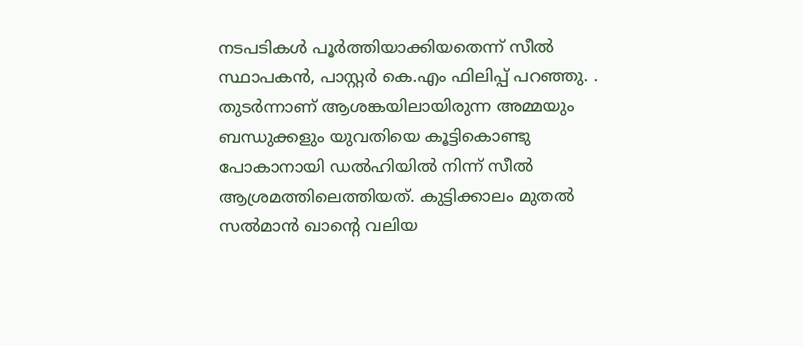നടപടികൾ പൂർത്തിയാക്കിയതെന്ന് സീൽ സ്ഥാപകൻ, പാസ്റ്റർ കെ.എം ഫിലിപ്പ് പറഞ്ഞു. .
തുടർന്നാണ് ആശങ്കയിലായിരുന്ന അമ്മയും ബന്ധുക്കളും യുവതിയെ കൂട്ടികൊണ്ടു പോകാനായി ഡൽഹിയിൽ നിന്ന് സീൽ ആശ്രമത്തിലെത്തിയത്. കുട്ടിക്കാലം മുതൽ സൽമാൻ ഖാന്റെ വലിയ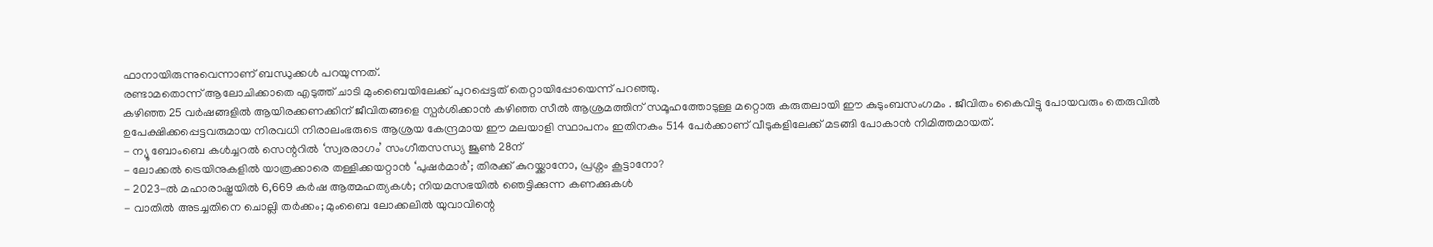ഫാനായിരുന്നുവെന്നാണ് ബന്ധുക്കൾ പറയുന്നത്.
രണ്ടാമതൊന്ന് ആലോചിക്കാതെ എടുത്ത് ചാടി മുംബൈയിലേക്ക് പുറപ്പെട്ടത് തെറ്റായിപ്പോയെന്ന് പറഞ്ഞു.
കഴിഞ്ഞ 25 വർഷങ്ങളിൽ ആയിരക്കണക്കിന് ജീവിതങ്ങളെ സ്പർശിക്കാൻ കഴിഞ്ഞ സീൽ ആശ്രമത്തിന് സമൂഹത്തോടുള്ള മറ്റൊരു കരുതലായി ഈ കുടുംബസംഗമം . ജീവിതം കൈവിട്ടു പോയവരും തെരുവിൽ ഉപേക്ഷിക്കപ്പെട്ടവരുമായ നിരവധി നിരാലംഭരുടെ ആശ്രയ കേന്ദ്രമായ ഈ മലയാളി സ്ഥാപനം ഇതിനകം 514 പേർക്കാണ് വീടുകളിലേക്ക് മടങ്ങി പോകാൻ നിമിത്തമായത്.
- ന്യൂ ബോംബെ കൾച്ചറൽ സെന്ററിൽ ‘സ്വരരാഗം’ സംഗീതസന്ധ്യ ജൂൺ 28ന്
- ലോക്കൽ ട്രെയിനുകളിൽ യാത്രക്കാരെ തള്ളിക്കയറ്റാൻ ‘പുഷർമാർ’; തിരക്ക് കുറയ്ക്കാനോ, പ്രശ്നം കൂട്ടാനോ?
- 2023-ൽ മഹാരാഷ്ട്രയിൽ 6,669 കർഷ ആത്മഹത്യകൾ; നിയമസഭയിൽ ഞെട്ടിക്കുന്ന കണക്കുകൾ
- വാതിൽ അടച്ചതിനെ ചൊല്ലി തർക്കം; മുംബൈ ലോക്കലിൽ യുവാവിന്റെ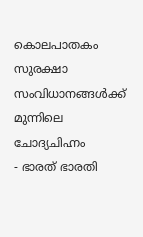കൊലപാതകം സുരക്ഷാ സംവിധാനങ്ങൾക്ക് മുന്നിലെ ചോദ്യചിഹ്നം
- ഭാരത് ഭാരതി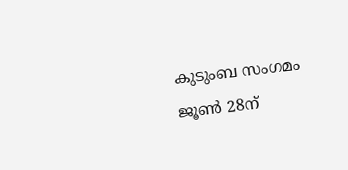കുടുംബ സംഗമം ജൂൺ 28ന്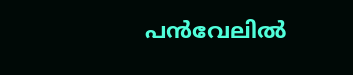പൻവേലിൽ